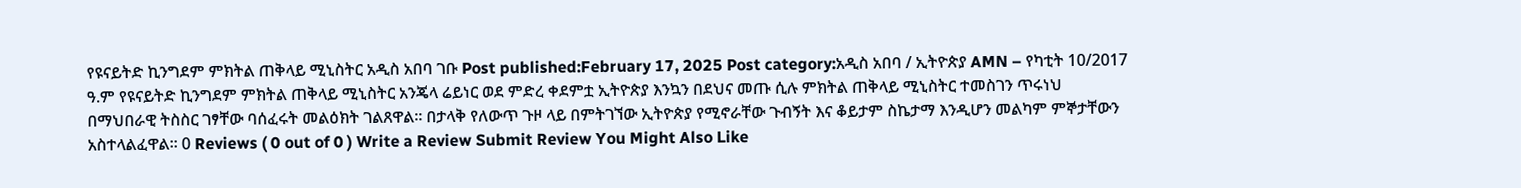የዩናይትድ ኪንግደም ምክትል ጠቅላይ ሚኒስትር አዲስ አበባ ገቡ Post published:February 17, 2025 Post category:አዲስ አበባ / ኢትዮጵያ AMN – የካቲት 10/2017 ዓ.ም የዩናይትድ ኪንግደም ምክትል ጠቅላይ ሚኒስትር አንጄላ ሬይነር ወደ ምድረ ቀደምቷ ኢትዮጵያ እንኳን በደህና መጡ ሲሉ ምክትል ጠቅላይ ሚኒስትር ተመስገን ጥሩነህ በማህበራዊ ትስስር ገፃቸው ባሰፈሩት መልዕክት ገልጸዋል። በታላቅ የለውጥ ጉዞ ላይ በምትገኘው ኢትዮጵያ የሚኖራቸው ጉብኝት እና ቆይታም ስኬታማ እንዲሆን መልካም ምኞታቸውን አስተላልፈዋል፡፡ 0 Reviews ( 0 out of 0 ) Write a Review Submit Review You Might Also Like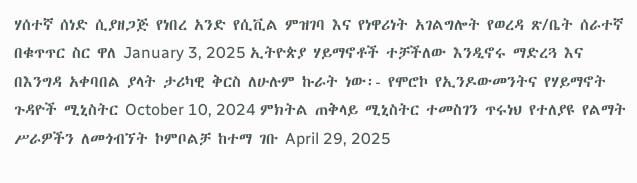ሃሰተኛ ሰነድ ሲያዘጋጅ የነበረ አንድ የሲቪል ምዝገባ እና የነዋሪነት አገልግሎት የወረዳ ጽ/ቤት ሰራተኛ በቁጥጥር ስር ዋለ January 3, 2025 ኢትዮጵያ ሃይማኖቶች ተቻችለው እንዲኖሩ ማድረጓ እና በእንግዳ አቀባበል ያላት ታሪካዊ ቅርስ ለሁሉም ኩራት ነው፡- የሞሮኮ የኢንዶውመንትና የሃይማኖት ጉዳዮች ሚኒስትር October 10, 2024 ምክትል ጠቅላይ ሚኒስትር ተመስገን ጥሩነህ የተለያዩ የልማት ሥራዎችን ለመጎብኘት ኮምቦልቻ ከተማ ገቡ April 29, 2025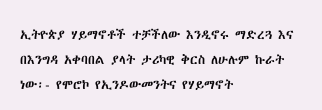ኢትዮጵያ ሃይማኖቶች ተቻችለው እንዲኖሩ ማድረጓ እና በእንግዳ አቀባበል ያላት ታሪካዊ ቅርስ ለሁሉም ኩራት ነው፡- የሞሮኮ የኢንዶውመንትና የሃይማኖት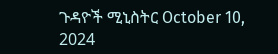ጉዳዮች ሚኒስትር October 10, 2024